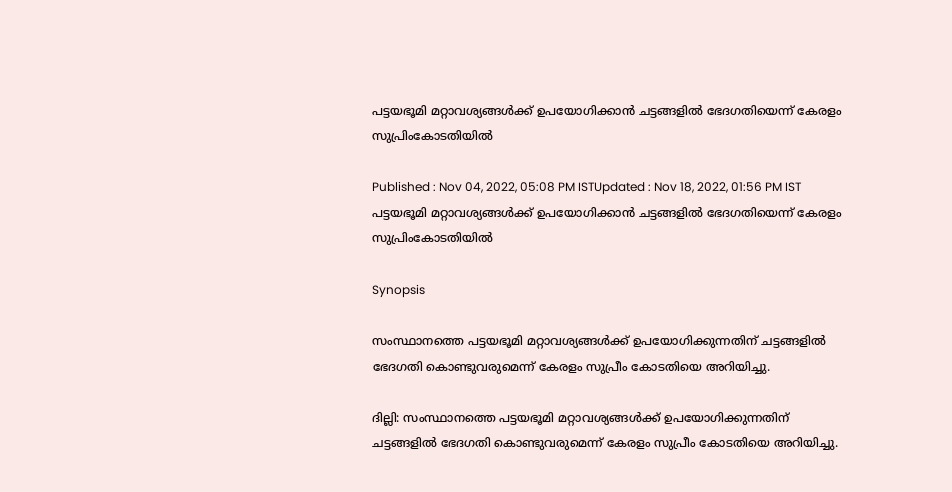പട്ടയഭൂമി മറ്റാവശ്യങ്ങള്‍ക്ക് ഉപയോഗിക്കാൻ ചട്ടങ്ങളിൽ ഭേദഗതിയെന്ന് കേരളം സുപ്രിംകോടതിയിൽ

Published : Nov 04, 2022, 05:08 PM ISTUpdated : Nov 18, 2022, 01:56 PM IST
പട്ടയഭൂമി മറ്റാവശ്യങ്ങള്‍ക്ക് ഉപയോഗിക്കാൻ ചട്ടങ്ങളിൽ ഭേദഗതിയെന്ന് കേരളം സുപ്രിംകോടതിയിൽ

Synopsis

സംസ്ഥാനത്തെ പട്ടയഭൂമി മറ്റാവശ്യങ്ങള്‍ക്ക് ഉപയോഗിക്കുന്നതിന് ചട്ടങ്ങളില്‍ ഭേദഗതി കൊണ്ടുവരുമെന്ന് കേരളം സുപ്രീം കോടതിയെ അറിയിച്ചു.

ദില്ലി: സംസ്ഥാനത്തെ പട്ടയഭൂമി മറ്റാവശ്യങ്ങള്‍ക്ക് ഉപയോഗിക്കുന്നതിന് ചട്ടങ്ങളില്‍ ഭേദഗതി കൊണ്ടുവരുമെന്ന് കേരളം സുപ്രീം കോടതിയെ അറിയിച്ചു.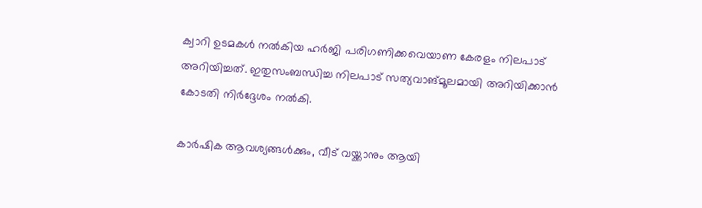ക്വാറി ഉടമകള്‍ നല്‍കിയ ഹര്‍ജി പരിഗണിക്കവെയാണ കേരളം നിലപാട് അറിയിച്ചത്. ഇതുസംബന്ധിച്ച നിലപാട് സത്യവാങ്മൂലമായി അറിയിക്കാൻ കോടതി നിർദ്ദേശം നൽകി.

കാര്‍ഷിക ആവശ്യങ്ങള്‍ക്കും, വീട് വയ്ക്കാനും ആയി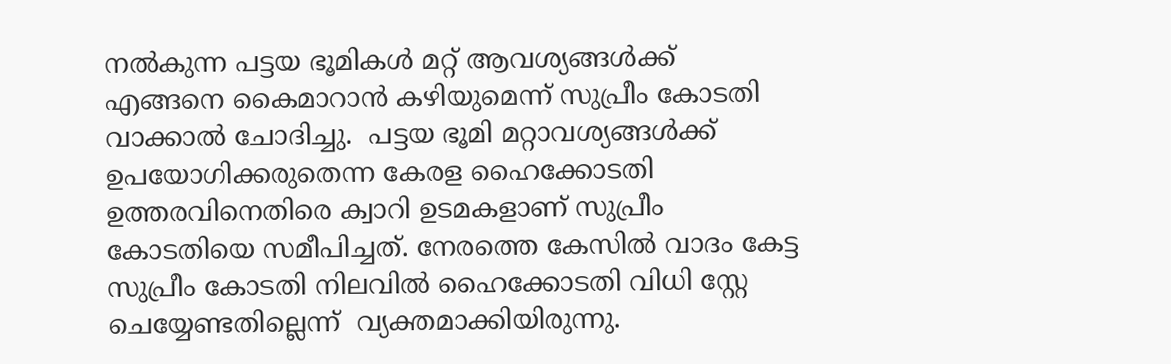നല്‍കുന്ന പട്ടയ ഭൂമികള്‍ മറ്റ് ആവശ്യങ്ങള്‍ക്ക് എങ്ങനെ കൈമാറാന്‍ കഴിയുമെന്ന് സുപ്രീം കോടതി വാക്കാല്‍ ചോദിച്ചു.  പട്ടയ ഭൂമി മറ്റാവശ്യങ്ങൾക്ക് ഉപയോഗിക്കരുതെന്ന കേരള ഹൈക്കോടതി ഉത്തരവിനെതിരെ ക്വാറി ഉടമകളാണ് സുപ്രീം കോടതിയെ സമീപിച്ചത്. നേരത്തെ കേസിൽ വാദം കേട്ട സുപ്രീം കോടതി നിലവിൽ ഹൈക്കോടതി വിധി സ്റ്റേ ചെയ്യേണ്ടതില്ലെന്ന്  വ്യക്തമാക്കിയിരുന്നു.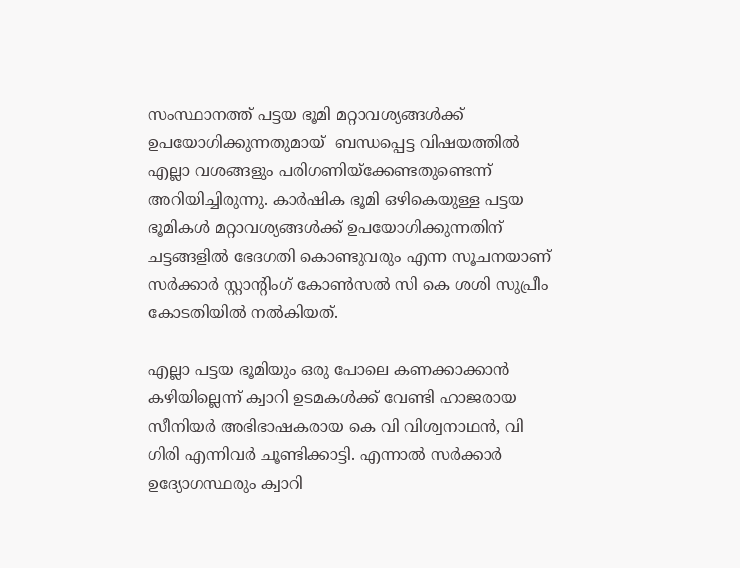സംസ്ഥാനത്ത് പട്ടയ ഭൂമി മറ്റാവശ്യങ്ങൾക്ക് ഉപയോഗിക്കുന്നതുമായ്  ബന്ധപ്പെട്ട വിഷയത്തിൽ എല്ലാ വശങ്ങളും പരിഗണിയ്ക്കേണ്ടതുണ്ടെന്ന് അറിയിച്ചിരുന്നു. കാര്‍ഷിക ഭൂമി ഒഴികെയുള്ള പട്ടയ ഭൂമികള്‍ മറ്റാവശ്യങ്ങള്‍ക്ക് ഉപയോഗിക്കുന്നതിന് ചട്ടങ്ങളില്‍ ഭേദഗതി കൊണ്ടുവരും എന്ന സൂചനയാണ് സര്‍ക്കാര്‍ സ്റ്റാന്റിംഗ് കോണ്‍സല്‍ സി കെ ശശി സുപ്രീം കോടതിയില്‍ നല്‍കിയത്.

എല്ലാ പട്ടയ ഭൂമിയും ഒരു പോലെ കണക്കാക്കാന്‍ കഴിയില്ലെന്ന് ക്വാറി ഉടമകള്‍ക്ക് വേണ്ടി ഹാജരായ സീനിയര്‍ അഭിഭാഷകരായ കെ വി വിശ്വനാഥന്‍, വി ഗിരി എന്നിവര്‍ ചൂണ്ടിക്കാട്ടി. എന്നാല്‍ സര്‍ക്കാര്‍ ഉദ്യോഗസ്ഥരും ക്വാറി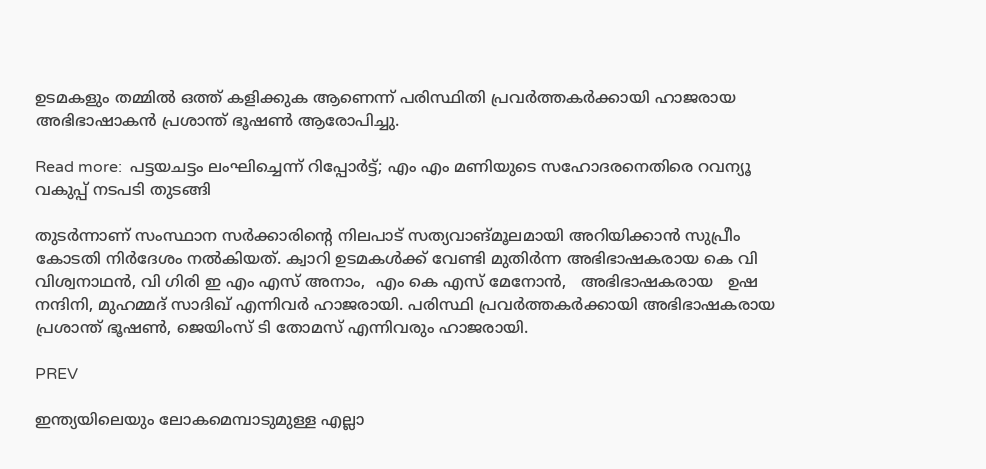ഉടമകളും തമ്മില്‍ ഒത്ത് കളിക്കുക ആണെന്ന് പരിസ്ഥിതി പ്രവർത്തകർക്കായി ഹാജരായ അഭിഭാഷാകന്‍ പ്രശാന്ത് ഭൂഷണ്‍ ആരോപിച്ചു.

Read more:  പട്ടയചട്ടം ലംഘിച്ചെന്ന് റിപ്പോര്‍ട്ട്; എം എം മണിയുടെ സഹോദരനെതിരെ റവന്യൂ വകുപ്പ് നടപടി തുടങ്ങി

തുടര്‍ന്നാണ് സംസ്ഥാന സര്‍ക്കാരിന്റെ നിലപാട് സത്യവാങ്മൂലമായി അറിയിക്കാന്‍ സുപ്രീം കോടതി നിര്‍ദേശം നൽകിയത്. ക്വാറി ഉടമകള്‍ക്ക് വേണ്ടി മുതിർന്ന അഭിഭാഷകരായ കെ വി വിശ്വനാഥന്‍, വി ഗിരി ഇ എം എസ് അനാം,  എം കെ എസ് മേനോന്‍,   അഭിഭാഷകരായ   ഉഷ നന്ദിനി, മുഹമ്മദ് സാദിഖ് എന്നിവര്‍ ഹാജരായി. പരിസ്ഥി പ്രവർത്തകർക്കായി അഭിഭാഷകരായ പ്രശാന്ത് ഭൂഷണ്‍, ജെയിംസ് ടി തോമസ് എന്നിവരും ഹാജരായി.

PREV

ഇന്ത്യയിലെയും ലോകമെമ്പാടുമുള്ള എല്ലാ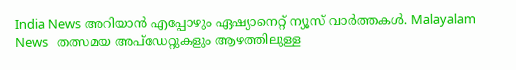India News അറിയാൻ എപ്പോഴും ഏഷ്യാനെറ്റ് ന്യൂസ് വാർത്തകൾ. Malayalam News   തത്സമയ അപ്‌ഡേറ്റുകളും ആഴത്തിലുള്ള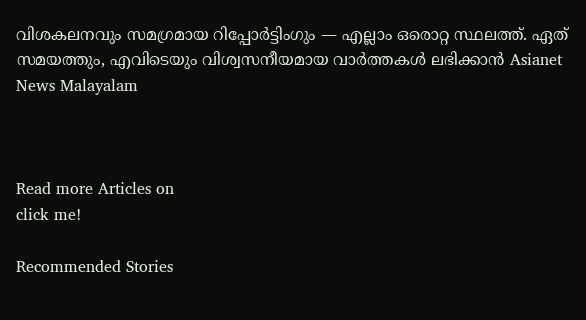വിശകലനവും സമഗ്രമായ റിപ്പോർട്ടിംഗും — എല്ലാം ഒരൊറ്റ സ്ഥലത്ത്. ഏത് സമയത്തും, എവിടെയും വിശ്വസനീയമായ വാർത്തകൾ ലഭിക്കാൻ Asianet News Malayalam



Read more Articles on
click me!

Recommended Stories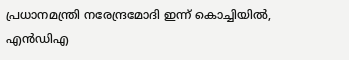പ്രധാനമന്ത്രി നരേന്ദ്രമോദി ഇന്ന് കൊച്ചിയിൽ, എൻഡിഎ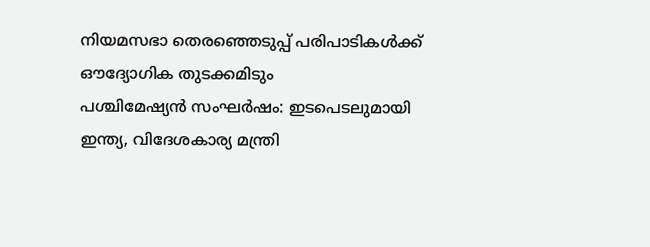നിയമസഭാ തെരഞ്ഞെടുപ്പ് പരിപാടികൾക്ക് ഔദ്യോഗിക തുടക്കമിടും
പശ്ചിമേഷ്യൻ സംഘർഷം: ഇടപെടലുമായി ഇന്ത്യ, വിദേശകാര്യ മന്ത്രി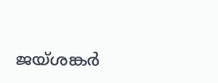ജയ്ശങ്കർ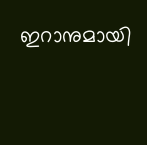ഇറാനുമായി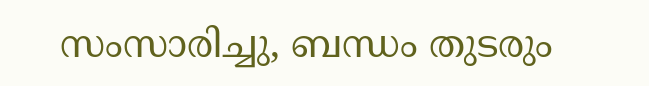സംസാരിച്ചു, ബന്ധം തുടരും